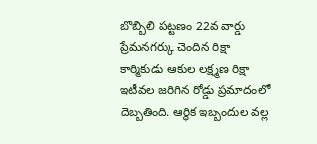బొబ్బిలి పట్టణం 22వ వార్డు ప్రేమనగర్కు చెందిన రిక్షా కార్మికుడు ఆకుల లక్ష్మణ రిక్షా ఇటీవల జరిగిన రోడ్డు ప్రమాదంలో దెబ్బతింది. ఆర్థిక ఇబ్బందుల వల్ల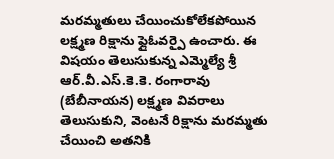మరమ్మతులు చేయించుకోలేకపోయిన లక్ష్మణ రిక్షాను ఫ్లైఓవర్పై ఉంచారు. ఈ విషయం తెలుసుకున్న ఎమ్మెల్యే శ్రీ ఆర్.వీ.ఎస్.కె.కె. రంగారావు (బేబీనాయన) లక్ష్మణ వివరాలు తెలుసుకుని, వెంటనే రిక్షాను మరమ్మతు చేయించి అతనికి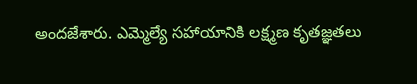అందజేశారు. ఎమ్మెల్యే సహాయానికి లక్ష్మణ కృతజ్ఞతలు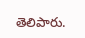తెలిపారు.